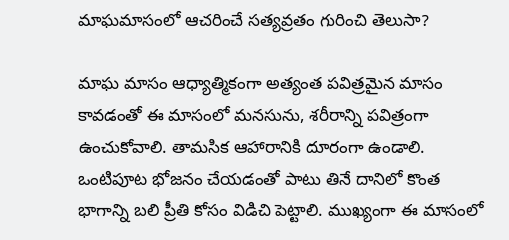మాఘమాసంలో ఆచరించే సత్యవ్రతం గురించి తెలుసా?

మాఘ మాసం ఆధ్యాత్మికంగా అత్యంత పవిత్రమైన మాసం కావడంతో ఈ మాసంలో మనసును, శరీరాన్ని పవిత్రంగా ఉంచుకోవాలి. తామసిక ఆహారానికి దూరంగా ఉండాలి. ఒంటిపూట భోజనం చేయడంతో పాటు తినే దానిలో కొంత భాగాన్ని బలి ప్రీతి కోసం విడిచి పెట్టాలి. ముఖ్యంగా ఈ మాసంలో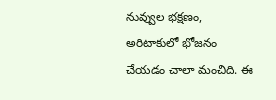నువ్వుల భక్షణం, అరిటాకులో భోజనం చేయడం చాలా మంచిది. ఈ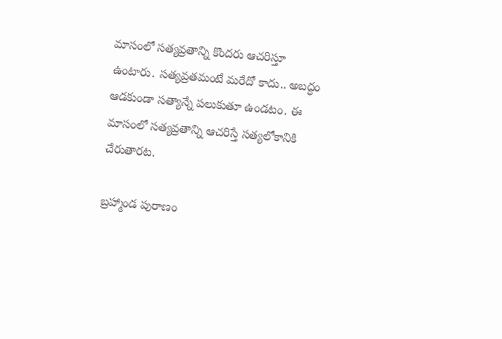మాసంలో సత్యవ్రతాన్ని కొందరు ఆచరిస్తూ ఉంటారు. సత్యవ్రతమంటే మరేదో కాదు.. అబద్ధం ఆడకుండా సత్యాన్నే పలుకుతూ ఉండటం. ఈ మాసంలో సత్యవ్రతాన్ని ఆచరిస్తే సత్యలోకానికి చేరుతారట.

బ్రహ్మాండ పురాణం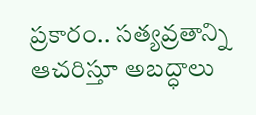ప్రకారం.. సత్యవ్రతాన్ని ఆచరిస్తూ అబద్ధాలు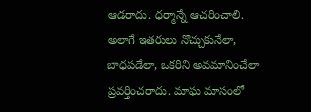ఆడరాదు. ధర్మాన్నే ఆచరించాలి. అలాగే ఇతరులు నొచ్చుకునేలా, బాధపడేలా, ఒకరిని అవమానించేలా ప్రవర్తించరాదు. మాఘ మాసంలో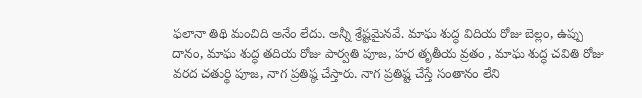ఫలానా తిథి మంచిది అనేం లేదు. అన్నీ శ్రేష్టమైనవే. మాఘ శుద్ధ విదియ రోజు బెల్లం, ఉప్పు దానం, మాఘ శుద్ధ తదియ రోజు పార్వతి పూజ, హర తృతీయ వ్రతం , మాఘ శుద్ధ చవితి రోజు వరద చతుర్థి పూజ, నాగ ప్రతిష్ఠ చేస్తారు. నాగ ప్రతిష్ట చేస్తే సంతానం లేని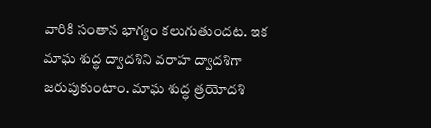వారికి సంతాన భాగ్యం కలుగుతుందట. ఇక మాఘ శుద్ధ ద్వాదశిని వరాహ ద్వాదశిగా జరుపుకుంటాం. మాఘ శుద్ధ త్రయోదశి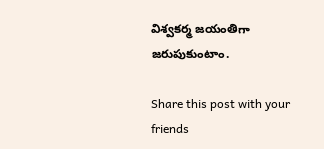విశ్వకర్మ జయంతిగా జరుపుకుంటాం.

Share this post with your friends